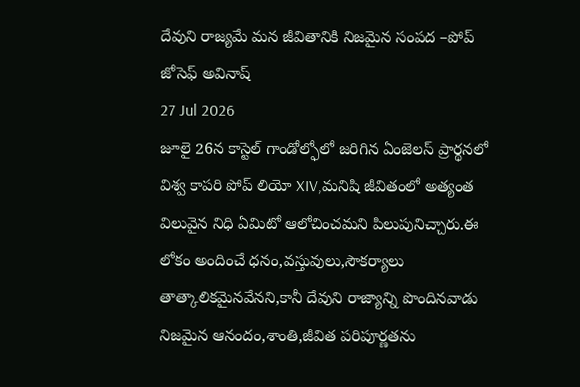దేవుని రాజ్యమే మన జీవితానికి నిజమైన సంపద –పోప్
జోసెఫ్ అవినాష్
27 Jul 2026
జూలై 26న కాస్టెల్ గాండోల్ఫోలో జరిగిన ఏంజెలస్ ప్రార్థనలో విశ్వ కాపరి పోప్ లియో XIV,మనిషి జీవితంలో అత్యంత విలువైన నిధి ఏమిటో ఆలోచించమని పిలుపునిచ్చారు.ఈ లోకం అందించే ధనం,వస్తువులు,సౌకర్యాలు తాత్కాలికమైనవేనని,కానీ దేవుని రాజ్యాన్ని పొందినవాడు నిజమైన ఆనందం,శాంతి,జీవిత పరిపూర్ణతను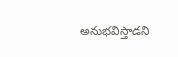అనుభవిస్తాడని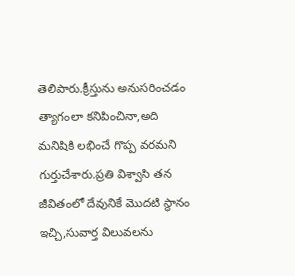తెలిపారు.క్రీస్తును అనుసరించడం త్యాగంలా కనిపించినా,అది మనిషికి లభించే గొప్ప వరమని గుర్తుచేశారు.ప్రతి విశ్వాసి తన జీవితంలో దేవునికే మొదటి స్థానం ఇచ్చి,సువార్త విలువలను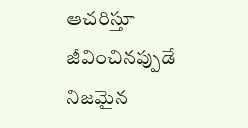ఆచరిస్తూ జీవించినప్పుడే నిజమైన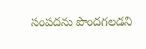సంపదను పొందగలడని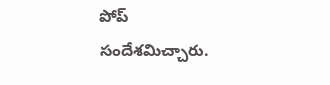పోప్ సందేశమిచ్చారు.